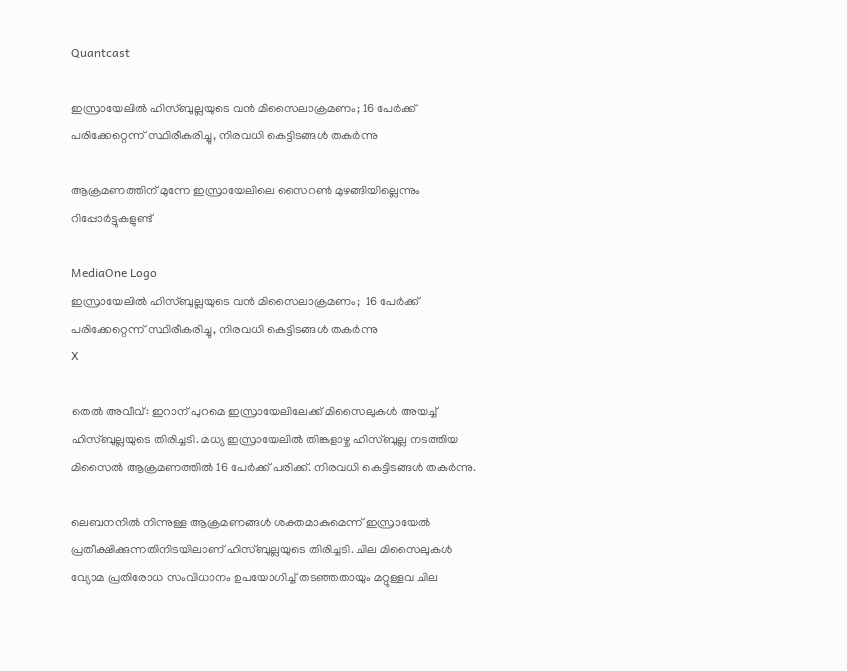Quantcast

ഇസ്രായേലിൽ ഹിസ്ബുല്ലയുടെ വൻ മിസൈലാക്രമണം; 16 പേർക്ക് പരിക്കേറ്റെന്ന് സ്ഥിരീകരിച്ചു, നിരവധി കെട്ടിടങ്ങൾ തകർന്നു

ആക്രമണത്തിന് മുന്നേ ഇസ്രായേലിലെ സൈറൺ മുഴങ്ങിയില്ലെന്നും റിപ്പോര്‍ട്ടുകളുണ്ട്

MediaOne Logo
ഇസ്രായേലിൽ ഹിസ്ബുല്ലയുടെ വൻ മിസൈലാക്രമണം;  16 പേർക്ക് പരിക്കേറ്റെന്ന് സ്ഥിരീകരിച്ചു, നിരവധി കെട്ടിടങ്ങൾ തകർന്നു
X

തെല്‍ അവീവ്: ഇറാന് പുറമെ ഇസ്രായേലിലേക്ക് മിസൈലുകള്‍ അയച്ച് ഹിസ്ബുല്ലയുടെ തിരിച്ചടി. മധ്യ ഇസ്രായേലിൽ തിങ്കളാഴ്ച ഹിസ്ബുല്ല നടത്തിയ മിസൈൽ ആക്രമണത്തിൽ 16 പേർക്ക് പരിക്ക്. നിരവധി കെട്ടിടങ്ങള്‍ തകര്‍ന്നു.

ലെബനനിൽ നിന്നുള്ള ആക്രമണങ്ങൾ ശക്തമാകുമെന്ന് ഇസ്രായേല്‍ പ്രതീക്ഷിക്കുന്നതിനിടയിലാണ് ഹിസ്ബുല്ലയുടെ തിരിച്ചടി. ചില മിസൈലുകൾ വ്യോമ പ്രതിരോധ സംവിധാനം ഉപയോഗിച്ച് തടഞ്ഞതായും മറ്റുള്ളവ ചില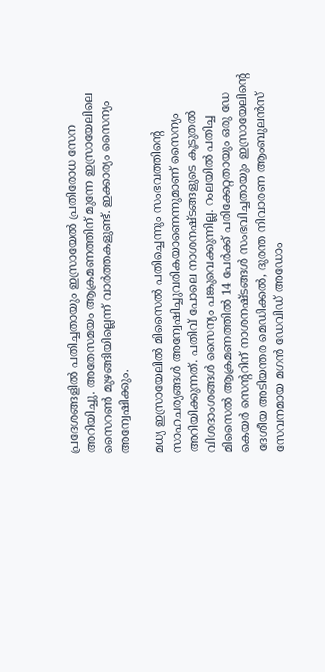പ്രദേശങ്ങളിൽ പതിച്ചതായും ഇസ്രായേൽ പ്രതിരോധ സേന അറിയിച്ചു. അതേസമയം ആക്രമണത്തിന് മുന്നേ ഇസ്രായേലിലെ സൈറൺ മുഴങ്ങിയില്ലെന്ന് വാര്‍ത്തകളുണ്ട്. ഇക്കാര്യം സൈന്യം അന്വേഷിക്കും.

മധ്യ ഇസ്രായേലിൽ മിസൈൽ പതിച്ചെന്നും സംഭവത്തിന്റെ സാഹചര്യങ്ങൾ അന്വേഷിച്ചുവരികയാണെന്നുമാണ് സൈന്യം അറിയിക്കുന്നത്. പതിവ് പോലെ നാശനഷ്ടങ്ങളുടെ കൂടുതല്‍ വിശദാംശങ്ങള്‍ സൈന്യം പങ്കുവെക്കുന്നില്ല. റംലയിൽ പതിച്ച മിസൈൽ ആക്രമണത്തിൽ 14 പേർക്ക് പരിക്കേറ്റതായും ഒരു ഡേ കെയർ സെന്ററിന് നാശനഷ്ടങ്ങൾ സംഭവിച്ചതായും ഇസ്രായേലിന്റെ ദേശീയ അടിയന്തര മെഡിക്കൽ, ദുരന്ത നിവാരണ ആംബുലന്‍സ് സേവനമായ മഗൻ ഡേവിഡ് അഡോം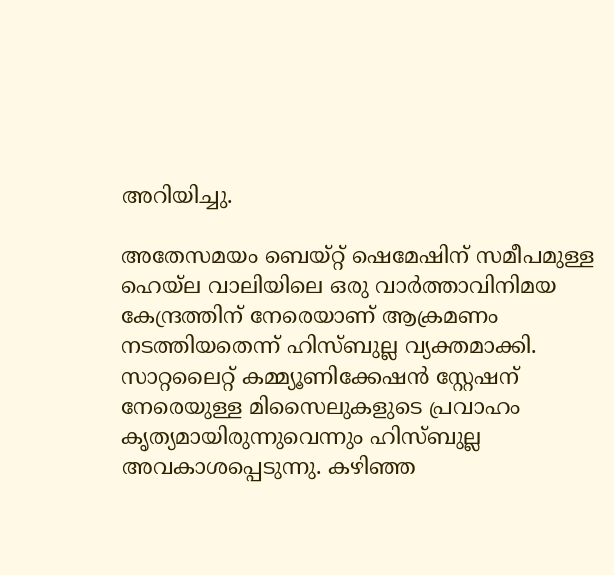അറിയിച്ചു.

അതേസമയം ബെയ്റ്റ് ഷെമേഷിന് സമീപമുള്ള ഹെയ്ല വാലിയിലെ ഒരു വാർത്താവിനിമയ കേന്ദ്രത്തിന് നേരെയാണ് ആക്രമണം നടത്തിയതെന്ന് ഹിസ്ബുല്ല വ്യക്തമാക്കി. സാറ്റലൈറ്റ് കമ്മ്യൂണിക്കേഷൻ സ്റ്റേഷന് നേരെയുള്ള മിസൈലുകളുടെ പ്രവാഹം കൃത്യമായിരുന്നുവെന്നും ഹിസ്ബുല്ല അവകാശപ്പെടുന്നു. കഴിഞ്ഞ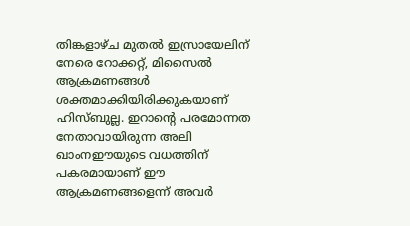തിങ്കളാഴ്ച മുതൽ ഇസ്രായേലിന് നേരെ റോക്കറ്റ്, മിസൈൽ ആക്രമണങ്ങൾ ശക്തമാക്കിയിരിക്കുകയാണ് ഹിസ്ബുല്ല. ഇറാന്റെ പരമോന്നത നേതാവായിരുന്ന അലി ഖാംനഈയുടെ വധത്തിന് പകരമായാണ് ഈ ആക്രമണങ്ങളെന്ന് അവർ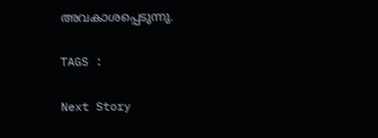അവകാശപ്പെടുന്നു.

TAGS :

Next Story